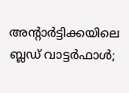അന്റാര്‍ട്ടിക്കയിലെ ബ്ലഡ് വാട്ടര്‍ഫാള്‍;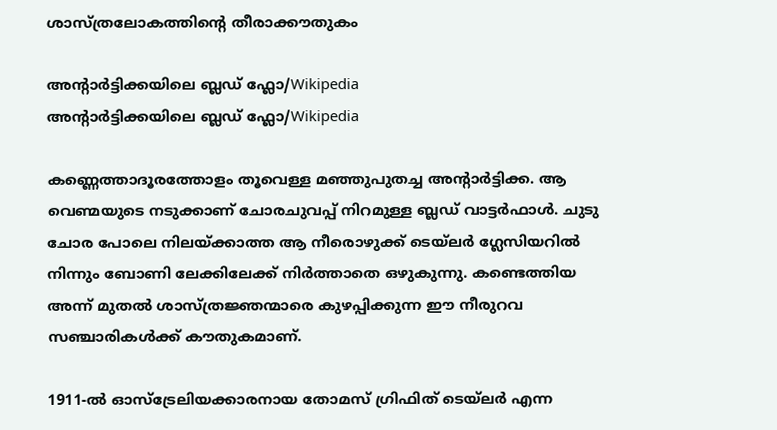ശാസ്ത്രലോകത്തിന്റെ തീരാക്കൗതുകം

അന്റാർട്ടിക്കയിലെ ബ്ലഡ് ഫ്ലോ/Wikipedia
അന്റാർട്ടിക്കയിലെ ബ്ലഡ് ഫ്ലോ/Wikipedia

കണ്ണെത്താദൂരത്തോളം തൂവെള്ള മഞ്ഞുപുതച്ച അന്റാര്‍ട്ടിക്ക. ആ വെണ്മയുടെ നടുക്കാണ് ചോരചുവപ്പ് നിറമുള്ള ബ്ലഡ് വാട്ടര്‍ഫാള്‍. ചുടു ചോര പോലെ നിലയ്ക്കാത്ത ആ നീരൊഴുക്ക് ടെയ്ലര്‍ ഗ്ലേസിയറില്‍ നിന്നും ബോണി ലേക്കിലേക്ക് നിര്‍ത്താതെ ഒഴുകുന്നു. കണ്ടെത്തിയ അന്ന് മുതല്‍ ശാസ്ത്രജ്ഞന്മാരെ കുഴപ്പിക്കുന്ന ഈ നീരുറവ സഞ്ചാരികള്‍ക്ക് കൗതുകമാണ്.

1911-ൽ ഓസ്ട്രേലിയക്കാരനായ തോമസ് ഗ്രിഫിത് ടെയ്ലര്‍ എന്ന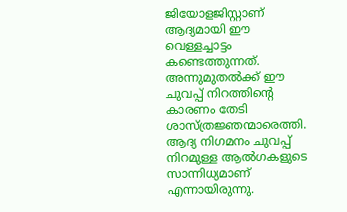ജിയോളജിസ്റ്റാണ് ആദ്യമായി ഈ വെള്ളച്ചാട്ടം കണ്ടെത്തുന്നത്. അന്നുമുതല്‍ക്ക് ഈ ചുവപ്പ് നിറത്തിന്റെ കാരണം തേടി ശാസ്ത്രജ്ഞന്മാരെത്തി. ആദ്യ നിഗമനം ചുവപ്പ് നിറമുള്ള ആല്‍ഗകളുടെ സാന്നിധ്യമാണ് എന്നായിരുന്നു.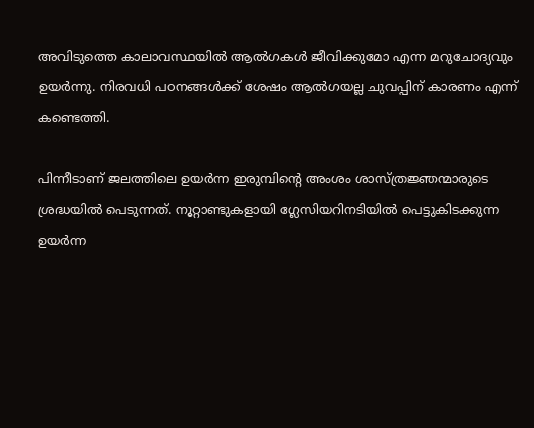അവിടുത്തെ കാലാവസ്ഥയില്‍ ആല്‍ഗകള്‍ ജീവിക്കുമോ എന്ന മറുചോദ്യവും ഉയര്‍ന്നു. നിരവധി പഠനങ്ങള്‍ക്ക് ശേഷം ആല്‍ഗയല്ല ചുവപ്പിന് കാരണം എന്ന് കണ്ടെത്തി.

പിന്നീടാണ് ജലത്തിലെ ഉയര്‍ന്ന ഇരുമ്പിന്റെ അംശം ശാസ്ത്രജ്ഞന്മാരുടെ ശ്രദ്ധയില്‍ പെടുന്നത്. നൂറ്റാണ്ടുകളായി ഗ്ലേസിയറിനടിയില്‍ പെട്ടുകിടക്കുന്ന ഉയര്‍ന്ന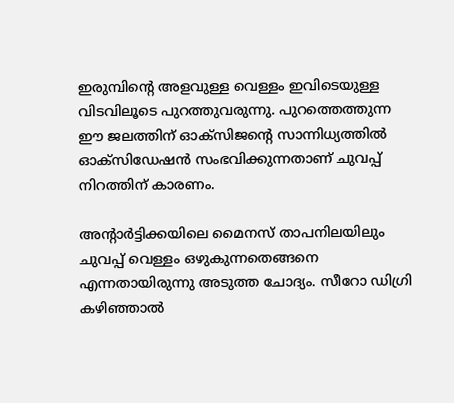ഇരുമ്പിന്റെ അളവുള്ള വെള്ളം ഇവിടെയുള്ള വിടവിലൂടെ പുറത്തുവരുന്നു. പുറത്തെത്തുന്ന ഈ ജലത്തിന് ഓക്‌സിജന്റെ സാന്നിധ്യത്തില്‍ ഓക്‌സിഡേഷന്‍ സംഭവിക്കുന്നതാണ് ചുവപ്പ് നിറത്തിന് കാരണം.

അന്റാര്‍ട്ടിക്കയിലെ മൈനസ് താപനിലയിലും ചുവപ്പ് വെള്ളം ഒഴുകുന്നതെങ്ങനെ എന്നതായിരുന്നു അടുത്ത ചോദ്യം. സീറോ ഡിഗ്രി കഴിഞ്ഞാല്‍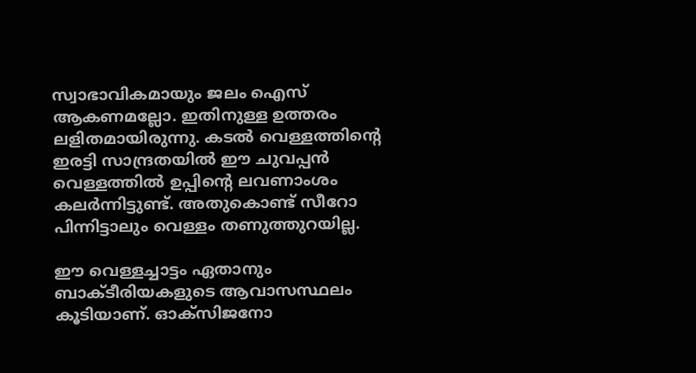സ്വാഭാവികമായും ജലം ഐസ് ആകണമല്ലോ. ഇതിനുള്ള ഉത്തരം ലളിതമായിരുന്നു. കടല്‍ വെള്ളത്തിന്റെ ഇരട്ടി സാന്ദ്രതയില്‍ ഈ ചുവപ്പന്‍ വെള്ളത്തില്‍ ഉപ്പിന്റെ ലവണാംശം കലര്‍ന്നിട്ടുണ്ട്. അതുകൊണ്ട് സീറോ പിന്നിട്ടാലും വെള്ളം തണുത്തുറയില്ല.

ഈ വെള്ളച്ചാട്ടം ഏതാനും ബാക്ടീരിയകളുടെ ആവാസസ്ഥലം കൂടിയാണ്. ഓക്‌സിജനോ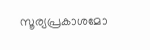സൂര്യപ്രകാശമോ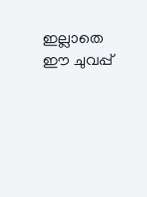ഇല്ലാതെ ഈ ചുവപ്പ്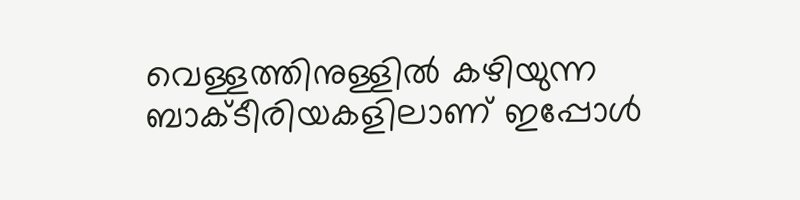വെള്ളത്തിനുള്ളില്‍ കഴിയുന്ന ബാക്ടീരിയകളിലാണ് ഇപ്പോള്‍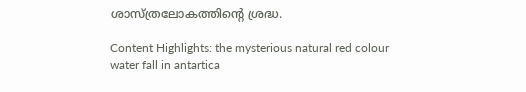ശാസ്ത്രലോകത്തിന്റെ ശ്രദ്ധ.

Content Highlights: the mysterious natural red colour water fall in antartica